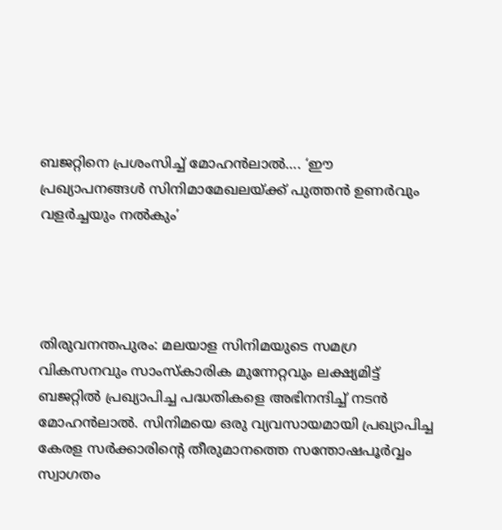ബജറ്റിനെ പ്രശംസിച്ച് മോഹൻലാൽ…. ‘ഈ പ്രഖ്യാപനങ്ങൾ സിനിമാമേഖലയ്ക്ക് പുത്തൻ ഉണർവും വളർച്ചയും നൽകും’




തിരുവനന്തപുരം: മലയാള സിനിമയുടെ സമഗ്ര വികസനവും സാംസ്കാരിക മുന്നേറ്റവും ലക്ഷ്യമിട്ട് ബജറ്റിൽ പ്രഖ്യാപിച്ച പദ്ധതികളെ അഭിനന്ദിച്ച് നടൻ മോഹൻലാൽ. സിനിമയെ ഒരു വ്യവസായമായി പ്രഖ്യാപിച്ച കേരള സര്‍ക്കാരിന്‍റെ തീരുമാനത്തെ സന്തോഷപൂര്‍വ്വം സ്വാഗതം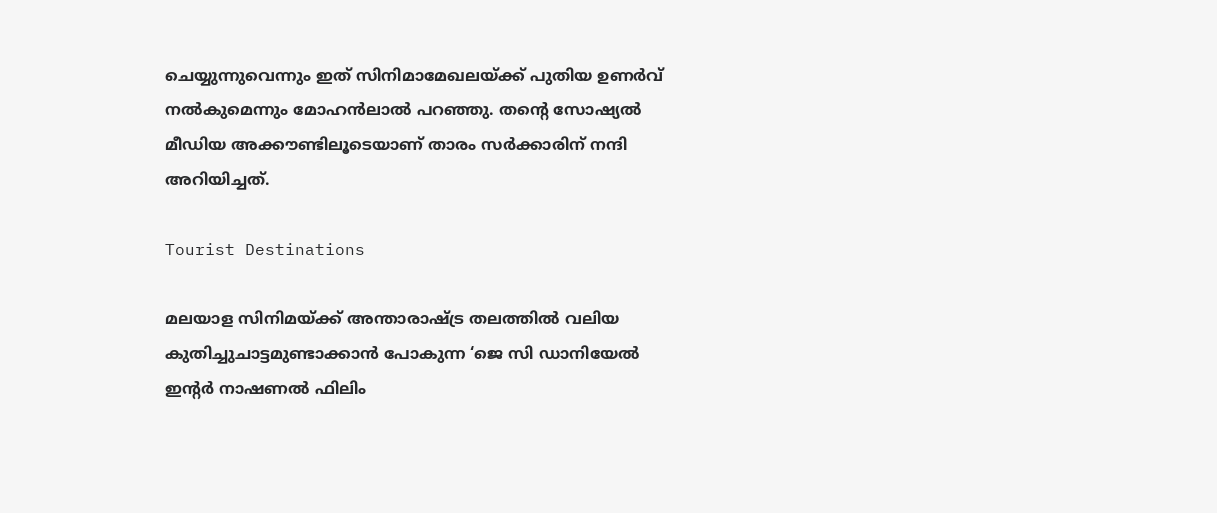ചെയ്യുന്നുവെന്നും ഇത് സിനിമാമേഖലയ്ക്ക് പുതിയ ഉണർവ് നൽകുമെന്നും മോഹൻലാൽ പറഞ്ഞു. തന്റെ സോഷ്യൽ മീഡിയ അക്കൗണ്ടിലൂടെയാണ് താരം സർക്കാരിന് നന്ദി അറിയിച്ചത്.

Tourist Destinations

മലയാള സിനിമയ്ക്ക് അന്താരാഷ്ട്ര തലത്തിൽ വലിയ കുതിച്ചുചാട്ടമുണ്ടാക്കാൻ പോകുന്ന ‘ജെ സി ഡാനിയേല്‍ ഇന്റര്‍ നാഷണല്‍ ഫിലിം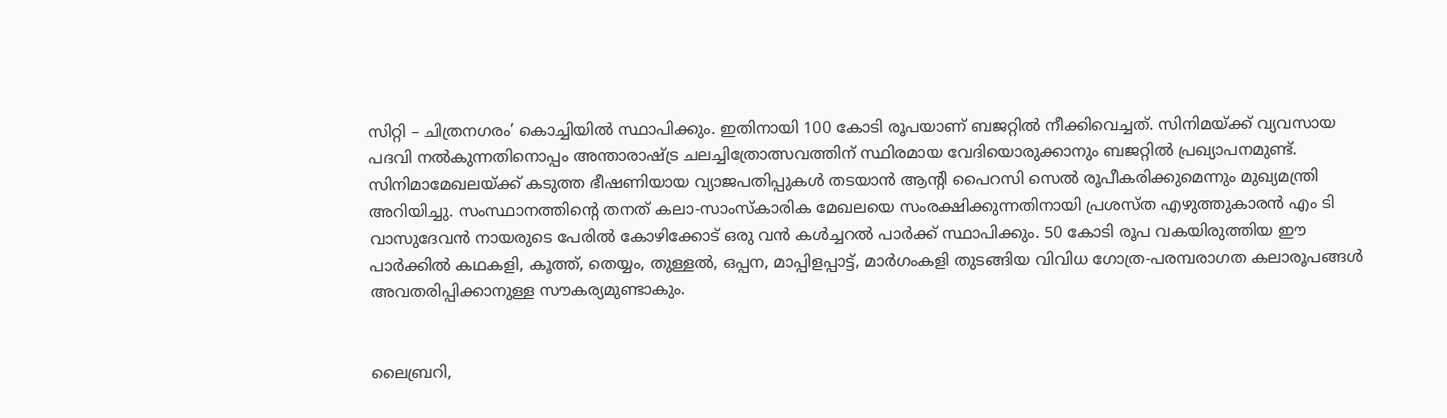സിറ്റി – ചിത്രനഗരം’ കൊച്ചിയില്‍ സ്ഥാപിക്കും. ഇതിനായി 100 കോടി രൂപയാണ് ബജറ്റില്‍ നീക്കിവെച്ചത്. സിനിമയ്ക്ക് വ്യവസായ പദവി നല്‍കുന്നതിനൊപ്പം അന്താരാഷ്ട്ര ചലച്ചിത്രോത്സവത്തിന് സ്ഥിരമായ വേദിയൊരുക്കാനും ബജറ്റിൽ പ്രഖ്യാപനമുണ്ട്. സിനിമാമേഖലയ്ക്ക് കടുത്ത ഭീഷണിയായ വ്യാജപതിപ്പുകൾ തടയാൻ ആന്റി പൈറസി സെൽ രൂപീകരിക്കുമെന്നും മുഖ്യമന്ത്രി അറിയിച്ചു. സംസ്ഥാനത്തിന്റെ തനത് കലാ-സാംസ്‌കാരിക മേഖലയെ സംരക്ഷിക്കുന്നതിനായി പ്രശസ്ത എഴുത്തുകാരൻ എം ടി വാസുദേവന്‍ നായരുടെ പേരില്‍ കോഴിക്കോട് ഒരു വൻ കള്‍ച്ചറല്‍ പാര്‍ക്ക് സ്ഥാപിക്കും. 50 കോടി രൂപ വകയിരുത്തിയ ഈ പാർക്കിൽ കഥകളി, കൂത്ത്, തെയ്യം, തുള്ളല്‍, ഒപ്പന, മാപ്പിളപ്പാട്ട്, മാര്‍ഗംകളി തുടങ്ങിയ വിവിധ ഗോത്ര-പരമ്പരാഗത കലാരൂപങ്ങൾ അവതരിപ്പിക്കാനുള്ള സൗകര്യമുണ്ടാകും.


ലൈബ്രറി,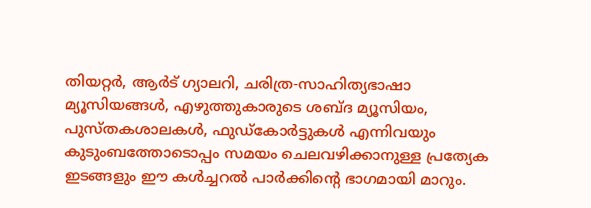തിയറ്റര്‍, ആര്‍ട് ഗ്യാലറി, ചരിത്ര-സാഹിത്യഭാഷാ മ്യൂസിയങ്ങൾ, എഴുത്തുകാരുടെ ശബ്ദ മ്യൂസിയം, പുസ്തകശാലകൾ, ഫുഡ്‌കോര്‍ട്ടുകൾ എന്നിവയും കുടുംബത്തോടൊപ്പം സമയം ചെലവഴിക്കാനുള്ള പ്രത്യേക ഇടങ്ങളും ഈ കൾച്ചറൽ പാർക്കിന്റെ ഭാഗമായി മാറും.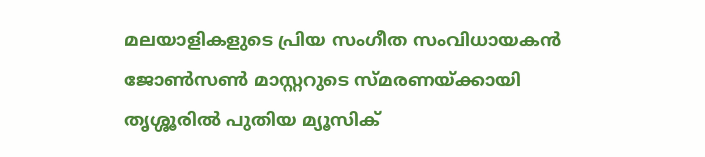മലയാളികളുടെ പ്രിയ സംഗീത സംവിധായകന്‍ ജോണ്‍സണ്‍ മാസ്റ്ററുടെ സ്മരണയ്ക്കായി തൃശ്ശൂരില്‍ പുതിയ മ്യൂസിക്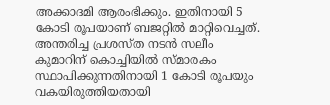അക്കാദമി ആരംഭിക്കും. ഇതിനായി 5 കോടി രൂപയാണ് ബജറ്റിൽ മാറ്റിവെച്ചത്. അന്തരിച്ച പ്രശസ്ത നടന്‍ സലീം കുമാറിന് കൊച്ചിയിൽ സ്മാരകം സ്ഥാപിക്കുന്നതിനായി 1 കോടി രൂപയും വകയിരുത്തിയതായി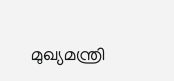മുഖ്യമന്ത്രി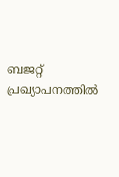ബജറ്റ് പ്രഖ്യാപനത്തിൽ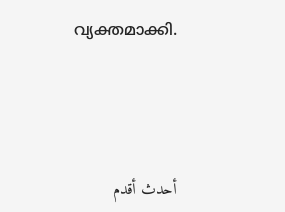വ്യക്തമാക്കി.




أحدث أقدم